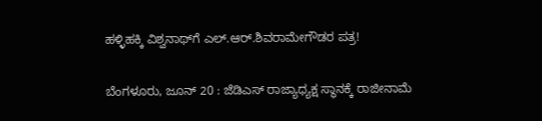ಹಳ್ಳಿಹಕ್ಕಿ ವಿಶ್ವನಾಥ್‌ಗೆ ಎಲ್.ಆರ್.ಶಿವರಾಮೇಗೌಡರ ಪತ್ರ!

ಬೆಂಗಳೂರು, ಜೂನ್ 20 : ಜೆಡಿಎಸ್ ರಾಜ್ಯಾಧ್ಯಕ್ಷ ಸ್ಥಾನಕ್ಕೆ ರಾಜೀನಾಮೆ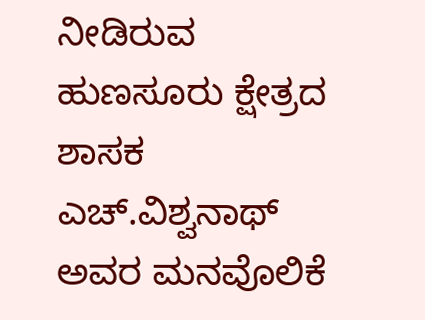ನೀಡಿರುವ ಹುಣಸೂರು ಕ್ಷೇತ್ರದ ಶಾಸಕ ಎಚ್.ವಿಶ್ವನಾಥ್ ಅವರ ಮನವೊಲಿಕೆ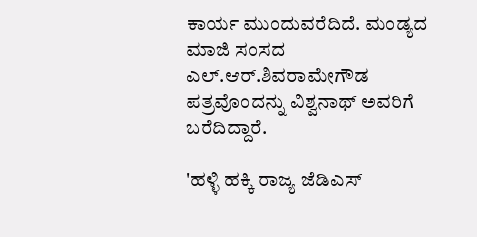ಕಾರ್ಯ ಮುಂದುವರೆದಿದೆ. ಮಂಡ್ಯದ ಮಾಜಿ ಸಂಸದ ಎಲ್.ಆರ್.ಶಿವರಾಮೇಗೌಡ ಪತ್ರವೊಂದನ್ನು ವಿಶ್ವನಾಥ್ ಅವರಿಗೆ ಬರೆದಿದ್ದಾರೆ.

'ಹಳ್ಳಿ ಹಕ್ಕಿ ರಾಜ್ಯ ಜೆಡಿಎಸ್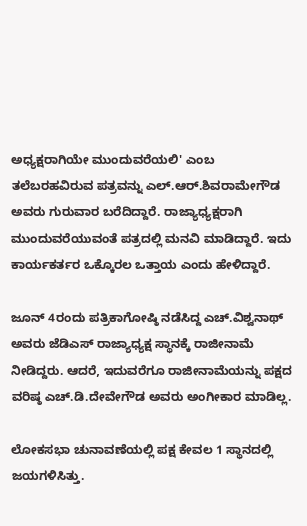ಅಧ್ಯಕ್ಷರಾಗಿಯೇ ಮುಂದುವರೆಯಲಿ' ಎಂಬ ತಲೆಬರಹವಿರುವ ಪತ್ರವನ್ನು ಎಲ್‌.ಆರ್.ಶಿವರಾಮೇಗೌಡ ಅವರು ಗುರುವಾರ ಬರೆದಿದ್ದಾರೆ. ರಾಜ್ಯಾಧ್ಯಕ್ಷರಾಗಿ ಮುಂದುವರೆಯುವಂತೆ ಪತ್ರದಲ್ಲಿ ಮನವಿ ಮಾಡಿದ್ದಾರೆ. ಇದು ಕಾರ್ಯಕರ್ತರ ಒಕ್ಕೊರಲ ಒತ್ತಾಯ ಎಂದು ಹೇಳಿದ್ದಾರೆ.

ಜೂನ್ 4ರಂದು ಪತ್ರಿಕಾಗೋಷ್ಠಿ ನಡೆಸಿದ್ದ ಎಚ್.ವಿಶ್ವನಾಥ್ ಅವರು ಜೆಡಿಎಸ್ ರಾಜ್ಯಾಧ್ಯಕ್ಷ ಸ್ಥಾನಕ್ಕೆ ರಾಜೀನಾಮೆ ನೀಡಿದ್ದರು. ಆದರೆ, ಇದುವರೆಗೂ ರಾಜೀನಾಮೆಯನ್ನು ಪಕ್ಷದ ವರಿಷ್ಠ ಎಚ್.ಡಿ.ದೇವೇಗೌಡ ಅವರು ಅಂಗೀಕಾರ ಮಾಡಿಲ್ಲ.

ಲೋಕಸಭಾ ಚುನಾವಣೆಯಲ್ಲಿ ಪಕ್ಷ ಕೇವಲ 1 ಸ್ಥಾನದಲ್ಲಿ ಜಯಗಳಿಸಿತ್ತು.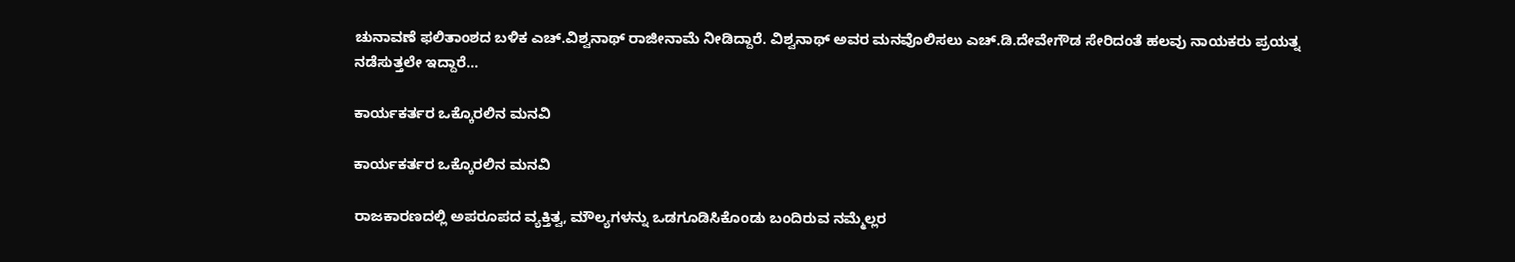ಚುನಾವಣೆ ಫಲಿತಾಂಶದ ಬಳಿಕ ಎಚ್.ವಿಶ್ವನಾಥ್ ರಾಜೀನಾಮೆ ನೀಡಿದ್ದಾರೆ. ವಿಶ್ವನಾಥ್ ಅವರ ಮನವೊಲಿಸಲು ಎಚ್.ಡಿ.ದೇವೇಗೌಡ ಸೇರಿದಂತೆ ಹಲವು ನಾಯಕರು ಪ್ರಯತ್ನ ನಡೆಸುತ್ತಲೇ ಇದ್ದಾರೆ...

ಕಾರ್ಯಕರ್ತರ ಒಕ್ಕೊರಲಿನ ಮನವಿ

ಕಾರ್ಯಕರ್ತರ ಒಕ್ಕೊರಲಿನ ಮನವಿ

ರಾಜಕಾರಣದಲ್ಲಿ ಅಪರೂಪದ ವ್ಯಕ್ತಿತ್ವ, ಮೌಲ್ಯಗಳನ್ನು ಒಡಗೂಡಿಸಿಕೊಂಡು ಬಂದಿರುವ ನಮ್ಮೆಲ್ಲರ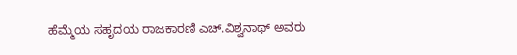ಹೆಮ್ಮೆಯ ಸಹೃದಯ ರಾಜಕಾರಣಿ ಎಚ್.ವಿಶ್ವನಾಥ್ ಅವರು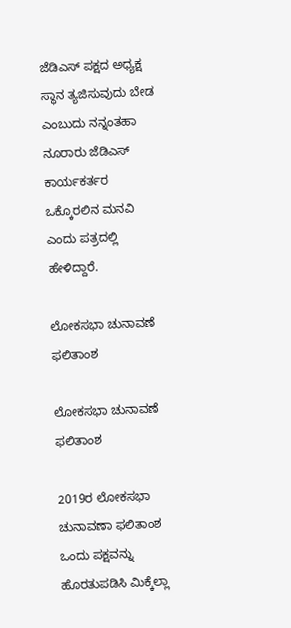ಜೆಡಿಎಸ್ ಪಕ್ಷದ ಅಧ್ಯಕ್ಷ ಸ್ಥಾನ ತ್ಯಜಿಸುವುದು ಬೇಡ ಎಂಬುದು ನನ್ನಂತಹಾ ನೂರಾರು ಜೆಡಿಎಸ್ ಕಾರ್ಯಕರ್ತರ ಒಕ್ಕೊರಲಿನ ಮನವಿ ಎಂದು ಪತ್ರದಲ್ಲಿ ಹೇಳಿದ್ದಾರೆ.

ಲೋಕಸಭಾ ಚುನಾವಣೆ ಫಲಿತಾಂಶ

ಲೋಕಸಭಾ ಚುನಾವಣೆ ಫಲಿತಾಂಶ

2019ರ ಲೋಕಸಭಾ ಚುನಾವಣಾ ಫಲಿತಾಂಶ ಒಂದು ಪಕ್ಷವನ್ನು ಹೊರತುಪಡಿಸಿ ಮಿಕ್ಕೆಲ್ಲಾ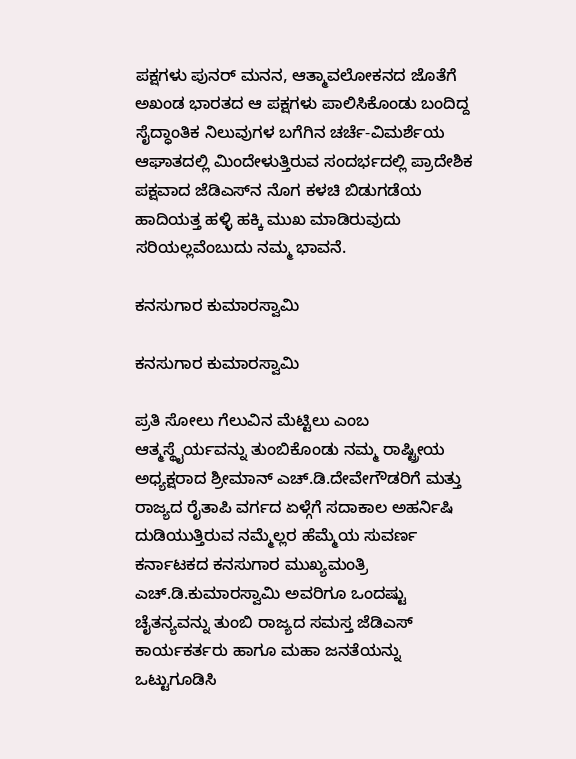ಪಕ್ಷಗಳು ಪುನರ್ ಮನನ, ಆತ್ಮಾವಲೋಕನದ ಜೊತೆಗೆ ಅಖಂಡ ಭಾರತದ ಆ ಪಕ್ಷಗಳು ಪಾಲಿಸಿಕೊಂಡು ಬಂದಿದ್ದ ಸೈದ್ಧಾಂತಿಕ ನಿಲುವುಗಳ ಬಗೆಗಿನ ಚರ್ಚೆ-ವಿಮರ್ಶೆಯ ಆಘಾತದಲ್ಲಿ ಮಿಂದೇಳುತ್ತಿರುವ ಸಂದರ್ಭದಲ್ಲಿ ಪ್ರಾದೇಶಿಕ ಪಕ್ಷವಾದ ಜೆಡಿಎಸ್‌ನ ನೊಗ ಕಳಚಿ ಬಿಡುಗಡೆಯ ಹಾದಿಯತ್ತ ಹಳ್ಳಿ ಹಕ್ಕಿ ಮುಖ ಮಾಡಿರುವುದು ಸರಿಯಲ್ಲವೆಂಬುದು ನಮ್ಮ ಭಾವನೆ.

ಕನಸುಗಾರ ಕುಮಾರಸ್ವಾಮಿ

ಕನಸುಗಾರ ಕುಮಾರಸ್ವಾಮಿ

ಪ್ರತಿ ಸೋಲು ಗೆಲುವಿನ ಮೆಟ್ಟಿಲು ಎಂಬ ಆತ್ಮಸ್ಥೈರ್ಯವನ್ನು ತುಂಬಿಕೊಂಡು ನಮ್ಮ ರಾಷ್ಟ್ರೀಯ ಅಧ್ಯಕ್ಷರಾದ ಶ್ರೀಮಾನ್ ಎಚ್.ಡಿ.ದೇವೇಗೌಡರಿಗೆ ಮತ್ತು ರಾಜ್ಯದ ರೈತಾಪಿ ವರ್ಗದ ಏಳ್ಗೆಗೆ ಸದಾಕಾಲ ಅಹರ್ನಿಷಿ ದುಡಿಯುತ್ತಿರುವ ನಮ್ಮೆಲ್ಲರ ಹೆಮ್ಮೆಯ ಸುವರ್ಣ ಕರ್ನಾಟಕದ ಕನಸುಗಾರ ಮುಖ್ಯಮಂತ್ರಿ ಎಚ್.ಡಿ.ಕುಮಾರಸ್ವಾಮಿ ಅವರಿಗೂ ಒಂದಷ್ಟು ಚೈತನ್ಯವನ್ನು ತುಂಬಿ ರಾಜ್ಯದ ಸಮಸ್ತ ಜೆಡಿಎಸ್ ಕಾರ್ಯಕರ್ತರು ಹಾಗೂ ಮಹಾ ಜನತೆಯನ್ನು ಒಟ್ಟುಗೂಡಿಸಿ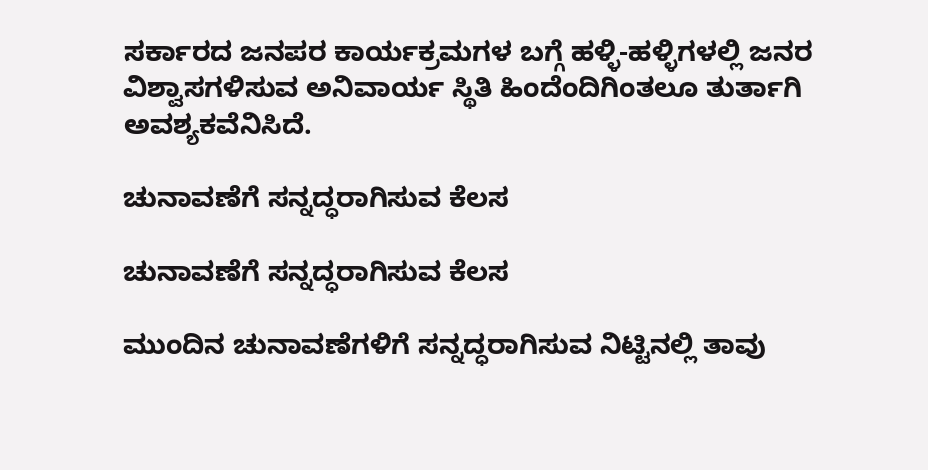ಸರ್ಕಾರದ ಜನಪರ ಕಾರ್ಯಕ್ರಮಗಳ ಬಗ್ಗೆ ಹಳ್ಳಿ-ಹಳ್ಳಿಗಳಲ್ಲಿ ಜನರ ವಿಶ್ವಾಸಗಳಿಸುವ ಅನಿವಾರ್ಯ ಸ್ಥಿತಿ ಹಿಂದೆಂದಿಗಿಂತಲೂ ತುರ್ತಾಗಿ ಅವಶ್ಯಕವೆನಿಸಿದೆ.

ಚುನಾವಣೆಗೆ ಸನ್ನದ್ಧರಾಗಿಸುವ ಕೆಲಸ

ಚುನಾವಣೆಗೆ ಸನ್ನದ್ಧರಾಗಿಸುವ ಕೆಲಸ

ಮುಂದಿನ ಚುನಾವಣೆಗಳಿಗೆ ಸನ್ನದ್ಧರಾಗಿಸುವ ನಿಟ್ಟಿನಲ್ಲಿ ತಾವು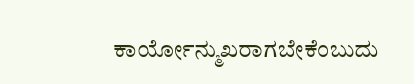ಕಾರ್ಯೋನ್ಮುಖರಾಗಬೇಕೆಂಬುದು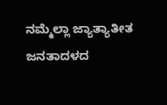ನಮ್ಮೆಲ್ಲಾ ಜ್ಯಾತ್ಯಾತೀತ ಜನತಾದಳದ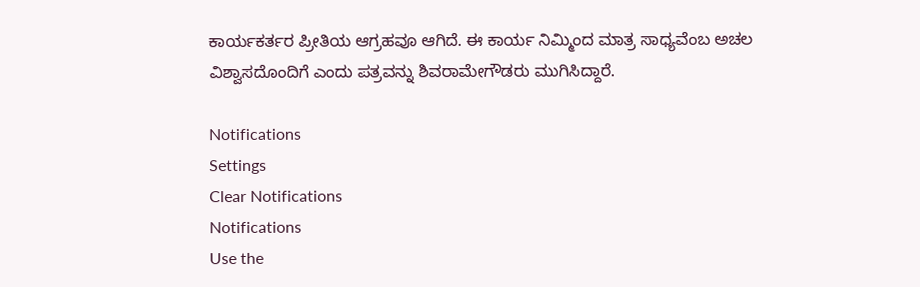ಕಾರ್ಯಕರ್ತರ ಪ್ರೀತಿಯ ಆಗ್ರಹವೂ ಆಗಿದೆ. ಈ ಕಾರ್ಯ ನಿಮ್ಮಿಂದ ಮಾತ್ರ ಸಾಧ್ಯವೆಂಬ ಅಚಲ ವಿಶ್ವಾಸದೊಂದಿಗೆ ಎಂದು ಪತ್ರವನ್ನು ಶಿವರಾಮೇಗೌಡರು ಮುಗಿಸಿದ್ದಾರೆ.

Notifications
Settings
Clear Notifications
Notifications
Use the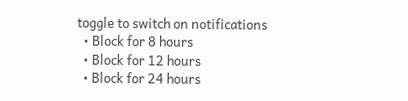toggle to switch on notifications
  • Block for 8 hours
  • Block for 12 hours
  • Block for 24 hours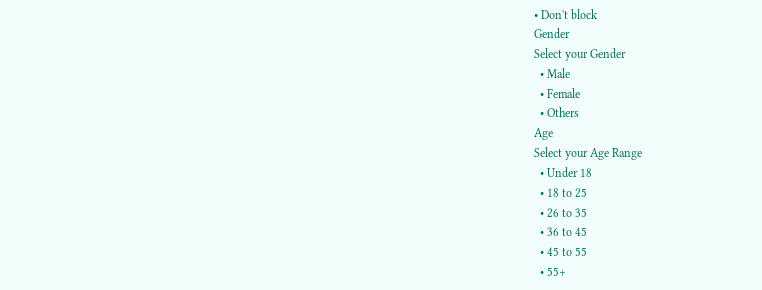• Don't block
Gender
Select your Gender
  • Male
  • Female
  • Others
Age
Select your Age Range
  • Under 18
  • 18 to 25
  • 26 to 35
  • 36 to 45
  • 45 to 55
  • 55+